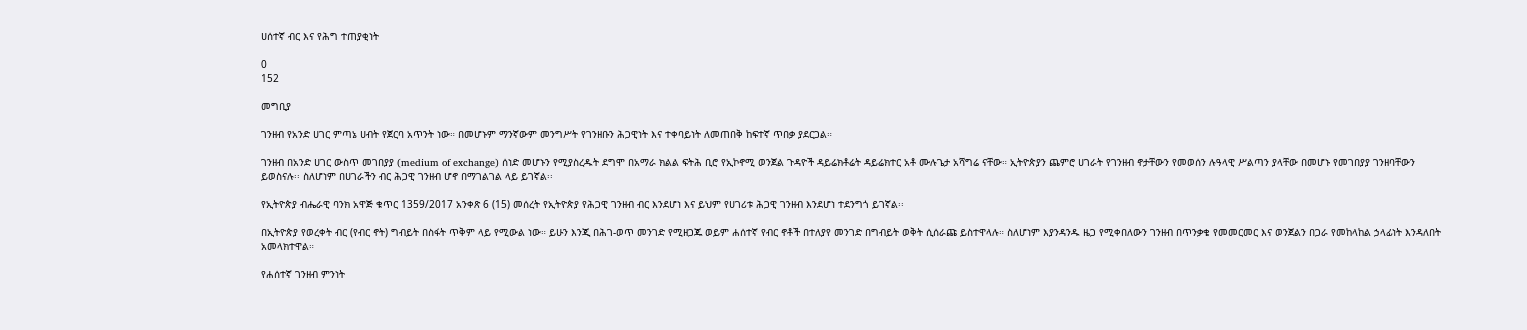ሀሰተኛ ብር እና የሕግ ተጠያቂነት

0
152

መግቢያ

ገንዘብ የአንድ ሀገር ምጣኔ ሀብት የጀርባ አጥንት ነው። በመሆኑም ማንኛውም መንግሥት የገንዘቡን ሕጋዊነት እና ተቀባይነት ለመጠበቅ ከፍተኛ ጥበቃ ያደርጋል።

ገንዘብ በአንድ ሀገር ውስጥ መገበያያ (medium of exchange) ሰነድ መሆኑን የሚያስረዱት ደግሞ በአማራ ክልል ፍትሕ ቢሮ የኢኮኖሚ ወንጀል ጉዳዮች ዳይሬክቶሬት ዳይሬክተር አቶ ሙሉጌታ አሻግሬ ናቸው። ኢትዮጵያን ጨምሮ ሀገራት የገንዘብ ኖታቸውን የመወሰን ሉዓላዊ ሥልጣን ያላቸው በመሆኑ የመገበያያ ገንዘባቸውን ይወስናሉ፡፡ ስለሆነም በሀገራችን ብር ሕጋዊ ገንዘብ ሆኖ በማገልገል ላይ ይገኛል፡፡

የኢትዮጵያ ብሔራዊ ባንክ አዋጅ ቁጥር 1359/2017 አንቀጽ 6 (15) መሰረት የኢትዮጵያ የሕጋዊ ገንዘብ ብር እንደሆነ እና ይህም የሀገሪቱ ሕጋዊ ገንዘብ እንደሆነ ተደንግጎ ይገኛል፡፡

በኢትዮጵያ የወረቀት ብር (የብር ኖት) ግብይት በስፋት ጥቅም ላይ የሚውል ነው። ይሁን እንጂ በሕገ-ወጥ መንገድ የሚዘጋጁ ወይም ሐሰተኛ የብር ኖቶች በተለያየ መንገድ በግብይት ወቅት ሲሰራጩ ይስተዋላሉ። ስለሆነም እያንዳንዱ ዜጋ የሚቀበለውን ገንዘብ በጥንቃቄ የመመርመር እና ወንጀልን በጋራ የመከላከል ኃላፊነት እንዳለበት አመላክተዋል።

የሐሰተኛ ገንዘብ ምንነት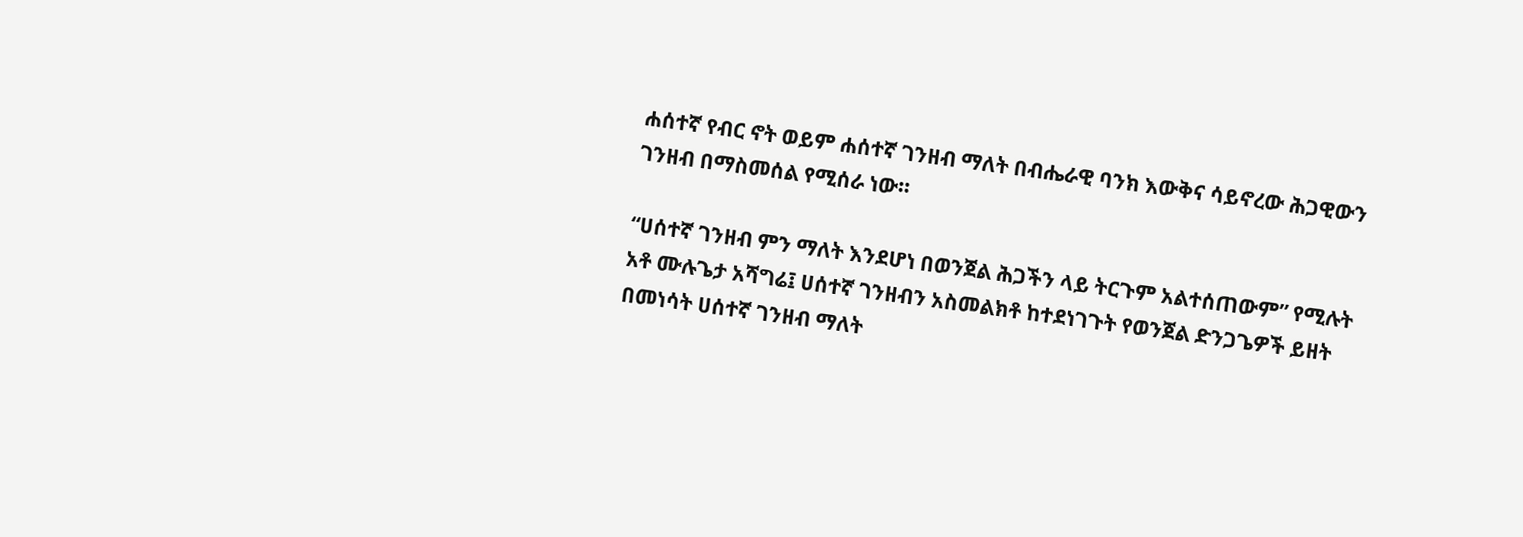ሐሰተኛ የብር ኖት ወይም ሐሰተኛ ገንዘብ ማለት በብሔራዊ ባንክ እውቅና ሳይኖረው ሕጋዊውን ገንዘብ በማስመሰል የሚሰራ ነው።

“ሀሰተኛ ገንዘብ ምን ማለት እንደሆነ በወንጀል ሕጋችን ላይ ትርጉም አልተሰጠውም” የሚሉት አቶ ሙሉጌታ አሻግሬ፤ ሀሰተኛ ገንዘብን አስመልክቶ ከተደነገጉት የወንጀል ድንጋጌዎች ይዘት በመነሳት ሀሰተኛ ገንዘብ ማለት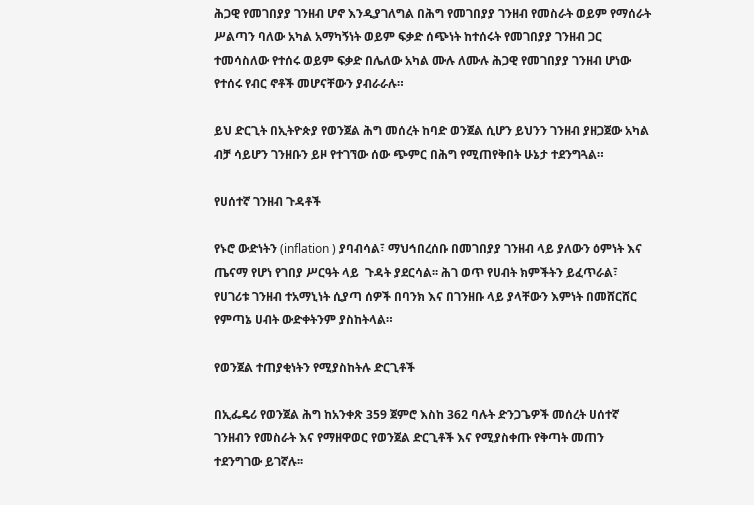ሕጋዊ የመገበያያ ገንዘብ ሆኖ እንዲያገለግል በሕግ የመገበያያ ገንዘብ የመስራት ወይም የማሰራት ሥልጣን ባለው አካል አማካኝነት ወይም ፍቃድ ሰጭነት ከተሰሩት የመገበያያ ገንዘብ ጋር ተመሳስለው የተሰሩ ወይም ፍቃድ በሌለው አካል ሙሉ ለሙሉ ሕጋዊ የመገበያያ ገንዘብ ሆነው የተሰሩ የብር ኖቶች መሆናቸውን ያብራራሉ።

ይህ ድርጊት በኢትዮጵያ የወንጀል ሕግ መሰረት ከባድ ወንጀል ሲሆን ይህንን ገንዘብ ያዘጋጀው አካል ብቻ ሳይሆን ገንዘቡን ይዞ የተገኘው ሰው ጭምር በሕግ የሚጠየቅበት ሁኔታ ተደንግጓል።

የሀሰተኛ ገንዘብ ጉዳቶች

የኑሮ ውድነትን (inflation ) ያባብሳል፣ ማህኅበረሰቡ በመገበያያ ገንዘብ ላይ ያለውን ዕምነት እና ጤናማ የሆነ የገበያ ሥርዓት ላይ  ጉዳት ያደርሳል፡፡ ሕገ ወጥ የሀብት ክምችትን ይፈጥራል፣ የሀገሪቱ ገንዘብ ተአማኒነት ሲያጣ ሰዎች በባንክ እና በገንዘቡ ላይ ያላቸውን እምነት በመሸርሸር የምጣኔ ሀብት ውድቀትንም ያስከትላል።

የወንጀል ተጠያቂነትን የሚያስከትሉ ድርጊቶች

በኢፌዴሪ የወንጀል ሕግ ከአንቀጽ 359 ጀምሮ እስከ 362 ባሉት ድንጋጌዎች መሰረት ሀሰተኛ ገንዘብን የመስራት እና የማዘዋወር የወንጀል ድርጊቶች እና የሚያስቀጡ የቅጣት መጠን ተደንግገው ይገኛሉ፡፡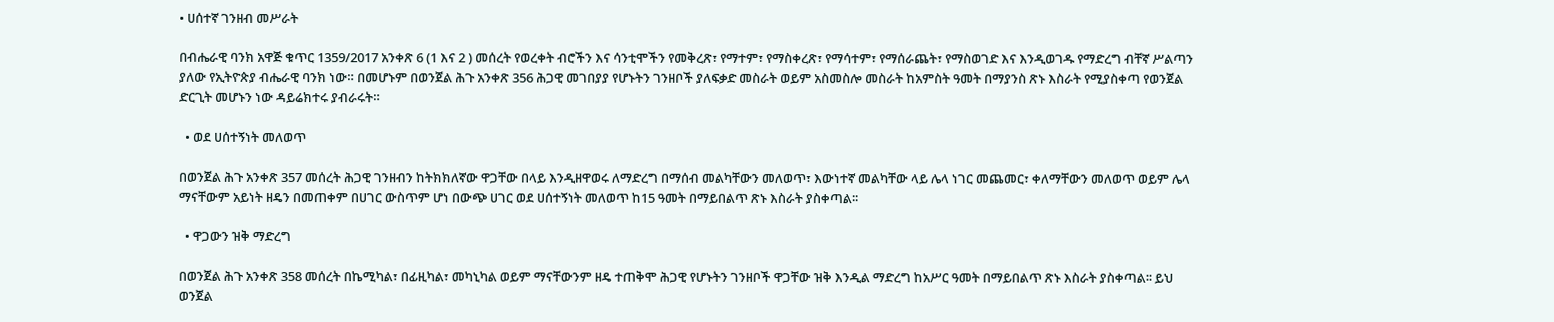• ሀሰተኛ ገንዘብ መሥራት

በብሔራዊ ባንክ አዋጅ ቁጥር 1359/2017 አንቀጽ 6 (1 እና 2 ) መሰረት የወረቀት ብሮችን እና ሳንቲሞችን የመቅረጽ፣ የማተም፣ የማስቀረጽ፣ የማሳተም፣ የማሰራጨት፣ የማስወገድ እና እንዲወገዱ የማድረግ ብቸኛ ሥልጣን ያለው የኢትዮጵያ ብሔራዊ ባንክ ነው። በመሆኑም በወንጀል ሕጉ አንቀጽ 356 ሕጋዊ መገበያያ የሆኑትን ገንዘቦች ያለፍቃድ መስራት ወይም አስመስሎ መስራት ከአምስት ዓመት በማያንስ ጽኑ እስራት የሚያስቀጣ የወንጀል ድርጊት መሆኑን ነው ዳይሬክተሩ ያብራሩት።

  • ወደ ሀሰተኝነት መለወጥ

በወንጀል ሕጉ አንቀጽ 357 መሰረት ሕጋዊ ገንዘብን ከትክክለኛው ዋጋቸው በላይ እንዲዘዋወሩ ለማድረግ በማሰብ መልካቸውን መለወጥ፣ እውነተኛ መልካቸው ላይ ሌላ ነገር መጨመር፣ ቀለማቸውን መለወጥ ወይም ሌላ ማናቸውም አይነት ዘዴን በመጠቀም በሀገር ውስጥም ሆነ በውጭ ሀገር ወደ ሀሰተኝነት መለወጥ ከ15 ዓመት በማይበልጥ ጽኑ እስራት ያስቀጣል፡፡

  • ዋጋውን ዝቅ ማድረግ

በወንጀል ሕጉ አንቀጽ 358 መሰረት በኬሚካል፣ በፊዚካል፣ መካኒካል ወይም ማናቸውንም ዘዴ ተጠቅሞ ሕጋዊ የሆኑትን ገንዘቦች ዋጋቸው ዝቅ እንዲል ማድረግ ከአሥር ዓመት በማይበልጥ ጽኑ እስራት ያስቀጣል፡፡ ይህ ወንጀል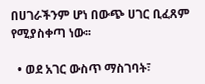በሀገራችንም ሆነ በውጭ ሀገር ቢፈጸም የሚያስቀጣ ነው፡፡

  • ወደ አገር ውስጥ ማስገባት፣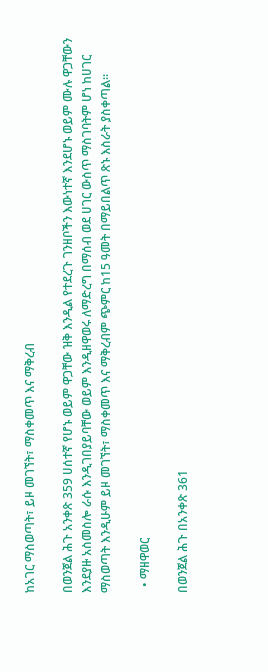ከአገር ማስወጣት፣ ይዞ መገኘት፣ ማስቀመጥ እና ማቅረብ

በወንጀል ሕጉ አንቀጽ 359 ሀሰተኛ የሆኑ ወይም ዋጋቸው ዝቅ እንዲል የተደረጉ ገንዘቦችን እውነተኛ እንደሆኑ ወይም ሙሉ ዋጋቸውን እንደያዙ አስመስሎ ራሱ እንዲገበያይባቸው ወይም እንዲዘዋወሩ ለማድረግ በማሰብ ወደ ሀገር ውስጥ ማስገባትም ሆነ ከሀገር ማስወጣት እንዲሁም ይዞ መገኘት፣ ማስቀመጥ እና ማቅረብም ጭምር ከ15 ዓመት በማይበልጥ ጽኑ እስራት ያስቀጣል፡፡

  • ማዘዋወር

በወንጀል ሕጉ በአንቀጽ 361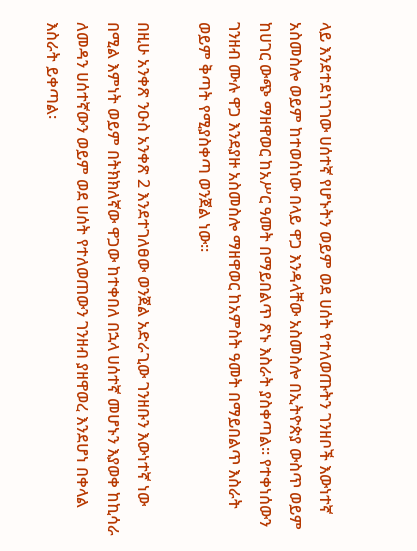ላይ እንደተደነገገው ሀሰተኛ የሆኑትን ወይም ወደ ሀሰት የተለወጡትን ገንዘቦች እውነተኛ አስመስሎ ወይም ከተወሰነው በላይ ዋጋ እንዳላቸው አስመስሎ በኢትዮጵያ ውስጥ ወይም ከሀገር ውጭ ማዘዋወር ከአሥር ዓመት በማይበልጥ ጽኑ እስራት ያስቀጣል፡፡ የተቀነሰውን ገንዘብ ሙሉ ዋጋ እንደያዙ አስመስሎ ማዘዋወር ከአምስት ዓመት በማይበልጥ እስራት ወይም ቅጣት የሚያስቀጣ ወንጀል ነው፡፡

በዚሁ አንቀጽ ንዑስ አንቀጽ 2 እንደተገለፀው ወንጀል አድራጊው ገንዘቡን እውነተኛ ነው በሚል እምነት ወይም በትክክለኛው ዋጋው ከተቀበለ በኋላ ሀሰተኛ መሆኑን እያወቀ ከኪሳራ  ለመዳን ሀሰተኛውን ወይም ወደ ሀሰት የተለወጠውን ገንዘብ ያዘዋወረ እንደሆነ በቀላል እስራት ይቀጣል፡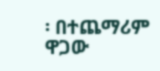፡ በተጨማሪም ዋጋው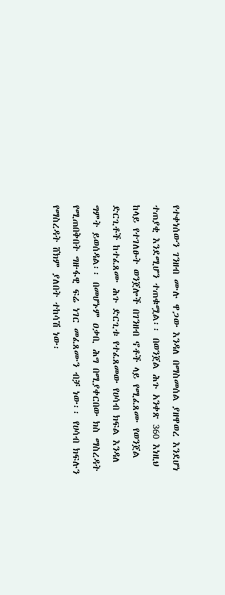የተቀነሰውን ገንዘብ ሙሉ ዋጋው እንዳለ በማስመሰል ያዘዋወረ እንደሆነ ተጠያቂ እንደሚሆን ተጠቁሟል፡፡ በወንጀል ሕጉ አንቀጽ 360 እነዚህ ከላይ የተገለፁት ወንጀሎች በገንዘብ ኖቶች ላይ የሚፈጸሙ የወንጀል ድርጊቶች ከተፈጸሙ ሕጉ ድርጊቱ የተፈጸመው የሀሳብ ክፍል እንዳለ ግምት ይወሰዳል፡፡ በመሆኑም ዐቃቢ ሕግ በሚያቀርበው ክስ ማስረዳት የሚጠበቅበት ግዙፋዊ ፍሬ ነገር መፈጸሙን ብቻ ነው፡፡ የሀሳብ ክፍሉን የማስረዳት ሸክም ያለበት ተከሳሽ ነው፡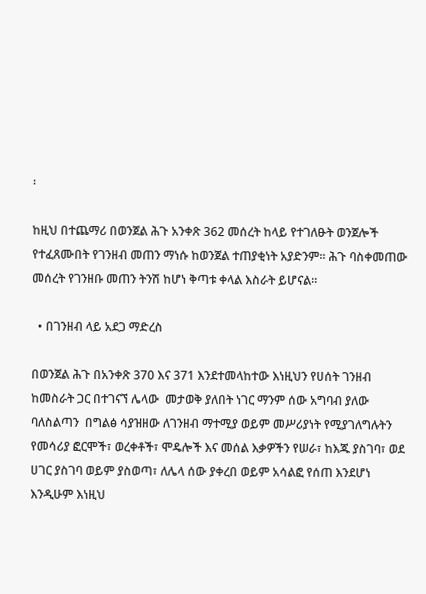፡

ከዚህ በተጨማሪ በወንጀል ሕጉ አንቀጽ 362 መሰረት ከላይ የተገለፁት ወንጀሎች የተፈጸሙበት የገንዘብ መጠን ማነሱ ከወንጀል ተጠያቂነት አያድንም፡፡ ሕጉ ባስቀመጠው መሰረት የገንዘቡ መጠን ትንሽ ከሆነ ቅጣቱ ቀላል እስራት ይሆናል፡፡

  • በገንዘብ ላይ አደጋ ማድረስ

በወንጀል ሕጉ በአንቀጽ 370 እና 371 እንደተመላከተው እነዚህን የሀሰት ገንዘብ ከመስራት ጋር በተገናኘ ሌላው  መታወቅ ያለበት ነገር ማንም ሰው አግባብ ያለው ባለስልጣን  በግልፅ ሳያዝዘው ለገንዘብ ማተሚያ ወይም መሥሪያነት የሚያገለግሉትን የመሳሪያ ፎርሞች፣ ወረቀቶች፣ ሞዴሎች እና መሰል እቃዎችን የሠራ፣ ከእጁ ያስገባ፣ ወደ ሀገር ያስገባ ወይም ያስወጣ፣ ለሌላ ሰው ያቀረበ ወይም አሳልፎ የሰጠ እንደሆነ እንዲሁም እነዚህ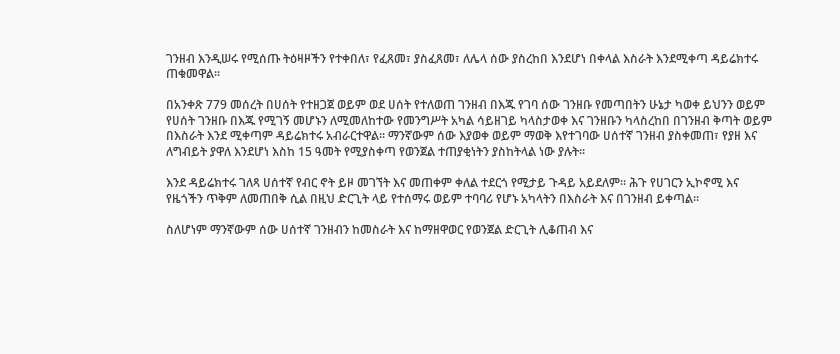ገንዘብ እንዲሠሩ የሚሰጡ ትዕዛዞችን የተቀበለ፣ የፈጸመ፣ ያስፈጸመ፣ ለሌላ ሰው ያስረከበ እንደሆነ በቀላል እስራት እንደሚቀጣ ዳይሬክተሩ ጠቁመዋል፡፡

በአንቀጽ 779 መሰረት በሀሰት የተዘጋጀ ወይም ወደ ሀሰት የተለወጠ ገንዘብ በእጁ የገባ ሰው ገንዘቡ የመጣበትን ሁኔታ ካወቀ ይህንን ወይም የሀሰት ገንዘቡ በእጁ የሚገኝ መሆኑን ለሚመለከተው የመንግሥት አካል ሳይዘገይ ካላስታወቀ እና ገንዘቡን ካላስረከበ በገንዘብ ቅጣት ወይም በእስራት እንደ ሚቀጣም ዳይሬክተሩ አብራርተዋል፡፡ ማንኛውም ሰው እያወቀ ወይም ማወቅ እየተገባው ሀሰተኛ ገንዘብ ያስቀመጠ፣ የያዘ እና ለግብይት ያዋለ እንደሆነ እስከ 15 ዓመት የሚያስቀጣ የወንጀል ተጠያቂነትን ያስከትላል ነው ያሉት፡፡

እንደ ዳይሬክተሩ ገለጻ ሀሰተኛ የብር ኖት ይዞ መገኘት እና መጠቀም ቀለል ተደርጎ የሚታይ ጉዳይ አይደለም። ሕጉ የሀገርን ኢኮኖሚ እና የዜጎችን ጥቅም ለመጠበቅ ሲል በዚህ ድርጊት ላይ የተሰማሩ ወይም ተባባሪ የሆኑ አካላትን በእስራት እና በገንዘብ ይቀጣል።

ስለሆነም ማንኛውም ሰው ሀሰተኛ ገንዘብን ከመስራት እና ከማዘዋወር የወንጀል ድርጊት ሊቆጠብ እና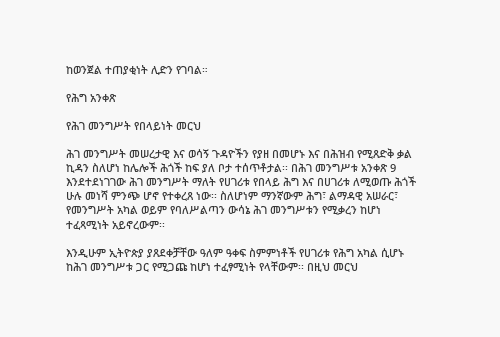ከወንጀል ተጠያቂነት ሊድን የገባል።

የሕግ አንቀጽ

የሕገ መንግሥት የበላይነት መርህ

ሕገ መንግሥት መሠረታዊ እና ወሳኝ ጉዳዮችን የያዘ በመሆኑ እና በሕዝብ የሚጸድቅ ቃል ኪዳን ስለሆነ ከሌሎች ሕጎች ከፍ ያለ ቦታ ተሰጥቶታል፡፡ በሕገ መንግሥቱ አንቀጽ 9 እንደተደነገገው ሕገ መንግሥት ማለት የሀገሪቱ የበላይ ሕግ እና በሀገሪቱ ለሚወጡ ሕጎች ሁሉ መነሻ ምንጭ ሆኖ የተቀረጸ ነው፡፡ ስለሆነም ማንኛውም ሕግ፣ ልማዳዊ አሠራር፣ የመንግሥት አካል ወይም የባለሥልጣን ውሳኔ ሕገ መንግሥቱን የሚቃረን ከሆነ ተፈጻሚነት አይኖረውም፡፡

እንዲሁም ኢትዮጵያ ያጸደቀቻቸው ዓለም ዓቀፍ ስምምነቶች የሀገሪቱ የሕግ አካል ሲሆኑ ከሕገ መንግሥቱ ጋር የሚጋጩ ከሆነ ተፈፃሚነት የላቸውም፡፡ በዚህ መርህ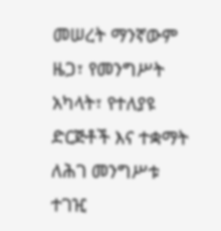መሠረት ማንኛውም ዜጋ፣ የመንግሥት አካላት፣ የተለያዩ ድርጅቶች እና ተቋማት ለሕገ መንግሥቱ ተገዢ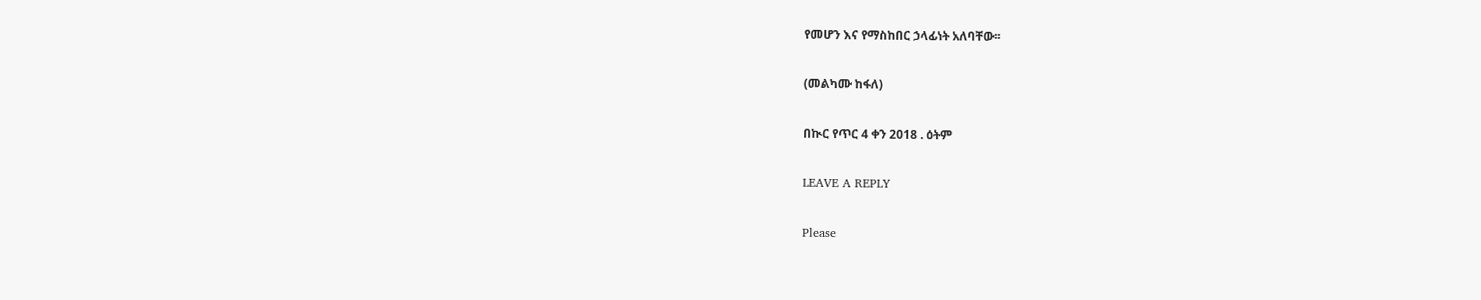የመሆን እና የማስከበር ኃላፊነት አለባቸው፡፡

(መልካሙ ከፋለ)

በኲር የጥር 4 ቀን 2018 . ዕትም

LEAVE A REPLY

Please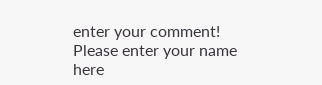enter your comment!
Please enter your name here